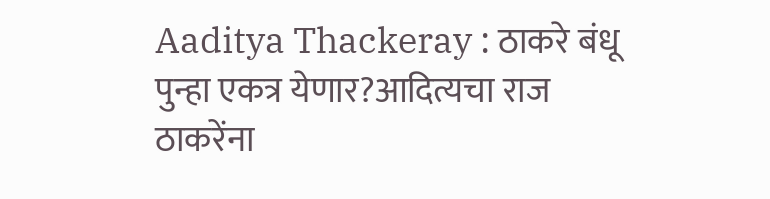Aaditya Thackeray : ठाकरे बंधू पुन्हा एकत्र येणार?आदित्यचा राज ठाकरेंना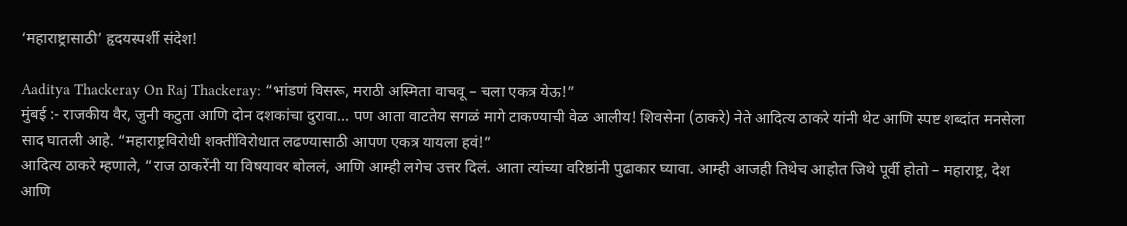‘महाराष्ट्रासाठी’ हृदयस्पर्शी संदेश!

Aaditya Thackeray On Raj Thackeray: “भांडणं विसरू, मराठी अस्मिता वाचवू – चला एकत्र येऊ!”
मुंबई :- राजकीय वैर, जुनी कटुता आणि दोन दशकांचा दुरावा… पण आता वाटतेय सगळं मागे टाकण्याची वेळ आलीय! शिवसेना (ठाकरे) नेते आदित्य ठाकरे यांनी थेट आणि स्पष्ट शब्दांत मनसेला साद घातली आहे. “महाराष्ट्रविरोधी शक्तींविरोधात लढण्यासाठी आपण एकत्र यायला हवं!”
आदित्य ठाकरे म्हणाले, “राज ठाकरेंनी या विषयावर बोललं, आणि आम्ही लगेच उत्तर दिलं. आता त्यांच्या वरिष्ठांनी पुढाकार घ्यावा. आम्ही आजही तिथेच आहोत जिथे पूर्वी होतो – महाराष्ट्र, देश आणि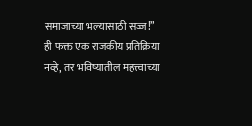समाजाच्या भल्यासाठी सज्ज!”
ही फक्त एक राजकीय प्रतिक्रिया नव्हे, तर भविष्यातील महत्त्वाच्या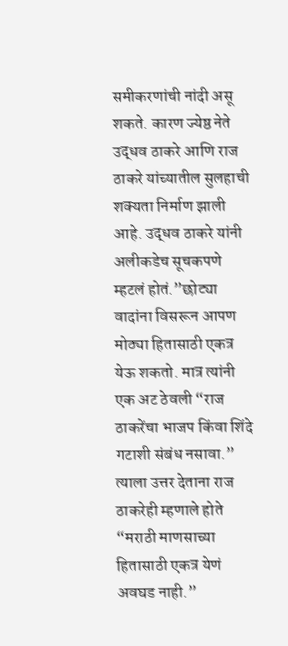समीकरणांची नांदी असू शकते. कारण ज्येष्ठ नेते उद्धव ठाकरे आणि राज ठाकरे यांच्यातील सुलहाची शक्यता निर्माण झाली आहे. उद्धव ठाकरे यांनी अलीकडेच सूचकपणे म्हटलं होतं.”छोट्या वादांना विसरून आपण मोठ्या हितासाठी एकत्र येऊ शकतो. मात्र त्यांनी एक अट ठेवली “राज ठाकरेंचा भाजप किंवा शिंदे गटाशी संबंध नसावा.”
त्याला उत्तर देताना राज ठाकरेही म्हणाले होते “मराठी माणसाच्या हितासाठी एकत्र येणं अवघड नाही.”